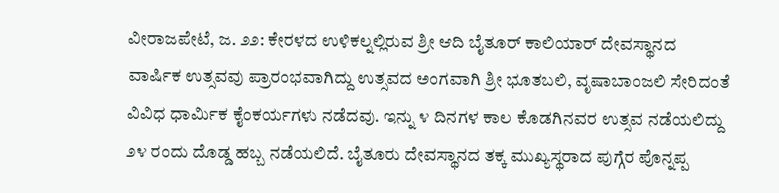ವೀರಾಜಪೇಟೆ, ಜ. ೨೨: ಕೇರಳದ ಉಳಿಕಲ್ನಲ್ಲಿರುವ ಶ್ರೀ ಆದಿ ಬೈತೂರ್ ಕಾಲಿಯಾರ್ ದೇವಸ್ಥಾನದ ವಾರ್ಷಿಕ ಉತ್ಸವವು ಪ್ರಾರಂಭವಾಗಿದ್ದು ಉತ್ಸವದ ಅಂಗವಾಗಿ ಶ್ರೀ ಭೂತಬಲಿ, ವೃಷಾಬಾಂಜಲಿ ಸೇರಿದಂತೆ ವಿವಿಧ ಧಾರ್ಮಿಕ ಕೈಂಕರ್ಯಗಳು ನಡೆದವು. ಇನ್ನು ೪ ದಿನಗಳ ಕಾಲ ಕೊಡಗಿನವರ ಉತ್ಸವ ನಡೆಯಲಿದ್ದು ೨೪ ರಂದು ದೊಡ್ಡ ಹಬ್ಬ ನಡೆಯಲಿದೆ. ಬೈತೂರು ದೇವಸ್ಥಾನದ ತಕ್ಕ ಮುಖ್ಯಸ್ಥರಾದ ಪುಗ್ಗೆರ ಪೊನ್ನಪ್ಪ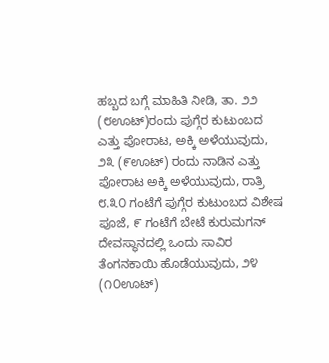ಹಬ್ಬದ ಬಗ್ಗೆ ಮಾಹಿತಿ ನೀಡಿ, ತಾ. ೨೨ (೮ಊಟ್)ರಂದು ಪುಗ್ಗೆರ ಕುಟುಂಬದ ಎತ್ತು ಪೋರಾಟ, ಅಕ್ಕಿ ಅಳೆಯುವುದು, ೨೩ (೯ಊಟ್) ರಂದು ನಾಡಿನ ಎತ್ತು ಪೋರಾಟ ಅಕ್ಕಿ ಅಳೆಯುವುದು, ರಾತ್ರಿ ೮.೩೦ ಗಂಟೆಗೆ ಪುಗ್ಗೆರ ಕುಟುಂಬದ ವಿಶೇಷ ಪೂಜೆ, ೯ ಗಂಟೆಗೆ ಬೇಟೆ ಕುರುಮಗನ್ ದೇವಸ್ಥಾನದಲ್ಲಿ ಒಂದು ಸಾವಿರ ತೆಂಗನಕಾಯಿ ಹೊಡೆಯುವುದು, ೨೪ (೧೦ಊಟ್)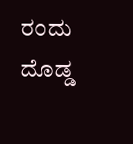ರಂದು ದೊಡ್ಡ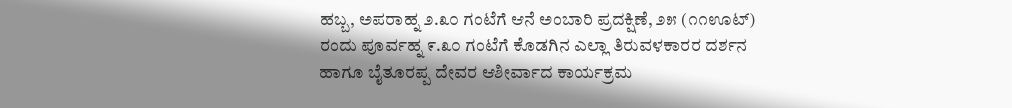ಹಬ್ಬ, ಅಪರಾಹ್ನ ೨.೩೦ ಗಂಟೆಗೆ ಆನೆ ಅಂಬಾರಿ ಪ್ರದಕ್ಷಿಣೆ, ೨೫ (೧೧ಊಟ್) ರಂದು ಪೂರ್ವಹ್ನ ೯.೩೦ ಗಂಟೆಗೆ ಕೊಡಗಿನ ಎಲ್ಲಾ ತಿರುವಳಕಾರರ ದರ್ಶನ ಹಾಗೂ ಬೈತೂರಪ್ಪ ದೇವರ ಆಶೀರ್ವಾದ ಕಾರ್ಯಕ್ರಮ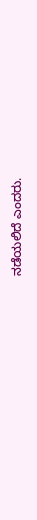ನಡೆಯಲಿದೆ ಎಂದರು.